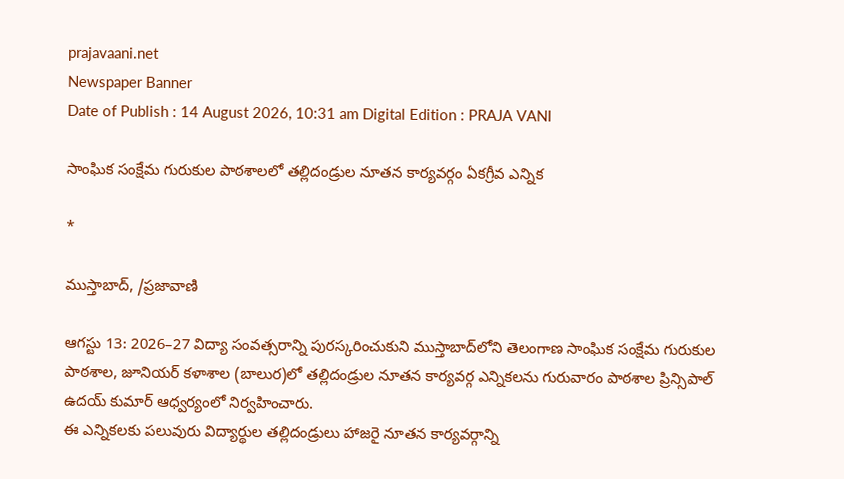prajavaani.net
Newspaper Banner
Date of Publish : 14 August 2026, 10:31 am Digital Edition : PRAJA VANI

సాంఘిక సంక్షేమ గురుకుల పాఠశాలలో తల్లిదండ్రుల నూతన కార్యవర్గం ఏకగ్రీవ ఎన్నిక

*

ముస్తాబాద్, /ప్రజావాణి

ఆగస్టు 13: 2026–27 విద్యా సంవత్సరాన్ని పురస్కరించుకుని ముస్తాబాద్‌లోని తెలంగాణ సాంఘిక సంక్షేమ గురుకుల పాఠశాల, జూనియర్ కళాశాల (బాలుర)లో తల్లిదండ్రుల నూతన కార్యవర్గ ఎన్నికలను గురువారం పాఠశాల ప్రిన్సిపాల్ ఉదయ్ కుమార్ ఆధ్వర్యంలో నిర్వహించారు.
ఈ ఎన్నికలకు పలువురు విద్యార్థుల తల్లిదండ్రులు హాజరై నూతన కార్యవర్గాన్ని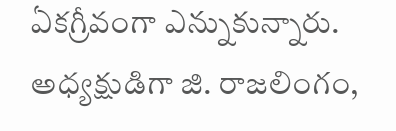ఏకగ్రీవంగా ఎన్నుకున్నారు. అధ్యక్షుడిగా జి. రాజలింగం,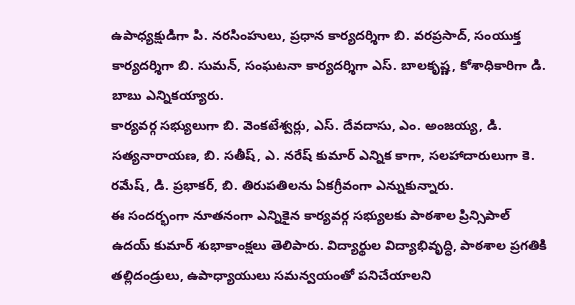ఉపాధ్యక్షుడిగా పి. నరసింహులు, ప్రధాన కార్యదర్శిగా బి. వరప్రసాద్, సంయుక్త కార్యదర్శిగా బి. సుమన్, సంఘటనా కార్యదర్శిగా ఎస్. బాలకృష్ణ, కోశాధికారిగా డి. బాబు ఎన్నికయ్యారు.
కార్యవర్గ సభ్యులుగా బి. వెంకటేశ్వర్లు, ఎస్. దేవదాసు, ఎం. అంజయ్య, డి. సత్యనారాయణ, బి. సతీష్, ఎ. నరేష్ కుమార్ ఎన్నిక కాగా, సలహాదారులుగా కె. రమేష్, డి. ప్రభాకర్, బి. తిరుపతిలను ఏకగ్రీవంగా ఎన్నుకున్నారు.
ఈ సందర్భంగా నూతనంగా ఎన్నికైన కార్యవర్గ సభ్యులకు పాఠశాల ప్రిన్సిపాల్ ఉదయ్ కుమార్ శుభాకాంక్షలు తెలిపారు. విద్యార్థుల విద్యాభివృద్ధి, పాఠశాల ప్రగతికి తల్లిదండ్రులు, ఉపాధ్యాయులు సమన్వయంతో పనిచేయాలని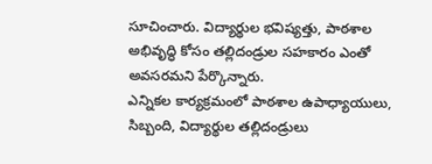సూచించారు. విద్యార్థుల భవిష్యత్తు, పాఠశాల అభివృద్ధి కోసం తల్లిదండ్రుల సహకారం ఎంతో అవసరమని పేర్కొన్నారు.
ఎన్నికల కార్యక్రమంలో పాఠశాల ఉపాధ్యాయులు, సిబ్బంది, విద్యార్థుల తల్లిదండ్రులు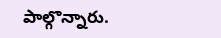పాల్గొన్నారు.